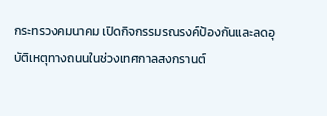กระทรวงคมนาคม เปิดกิจกรรมรณรงค์ป้องกันและลดอุบัติเหตุทางถนนในช่วงเทศกาลสงกรานต์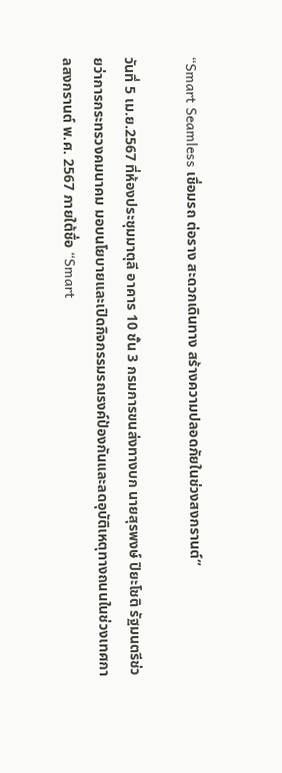“Smart Seamless เชื่อมรถ ต่อราง สะดวกเดินทาง สร้างความปลอดภัยในช่วงสงกรานต์”

วันทึ่ 5 เม.ย.2567 ที่ห้องประชุมมาตุลี อาคาร 10 ชั้น 3 กรมการขนส่งทางบก นายสุรพงษ์ ปิยะโชติ รัฐมนตรีช่วยว่าการกระทรวงคมนาคม มอบนโยบายและเปิดกิจกรรมรณรงค์ป้องกันและลดอุบัติเหตุทางถนนในช่วงเทศกาลสงกรานต์ พ.ศ. 2567 ภายใต้ชื่อ “Smart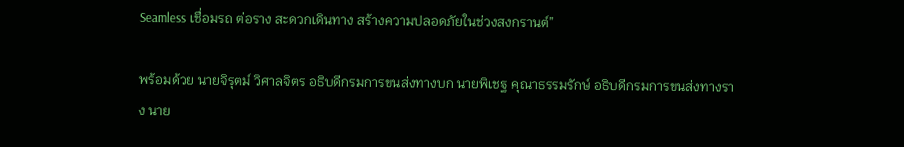Seamless เชื่อมรถ ต่อราง สะดวกเดินทาง สร้างความปลอดภัยในช่วงสงกรานต์”

พร้อมด้วย นายจิรุตม์ วิศาลจิตร อธิบดีกรมการขนส่งทางบก นายพิเชฐ คุณาธรรมรักษ์ อธิบดีกรมการขนส่งทางราง นาย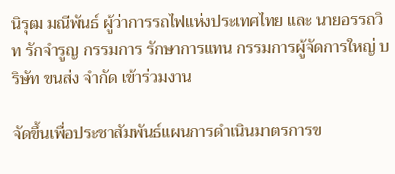นิรุฒ มณีพันธ์ ผู้ว่าการรถไฟแห่งประเทศไทย และ นายอรรถวิท รักจำรูญ กรรมการ รักษาการแทน กรรมการผู้จัดการใหญ่ บริษัท ขนส่ง จำกัด เข้าร่วมงาน

จัดขึ้นเพื่อประชาสัมพันธ์แผนการดำเนินมาตรการข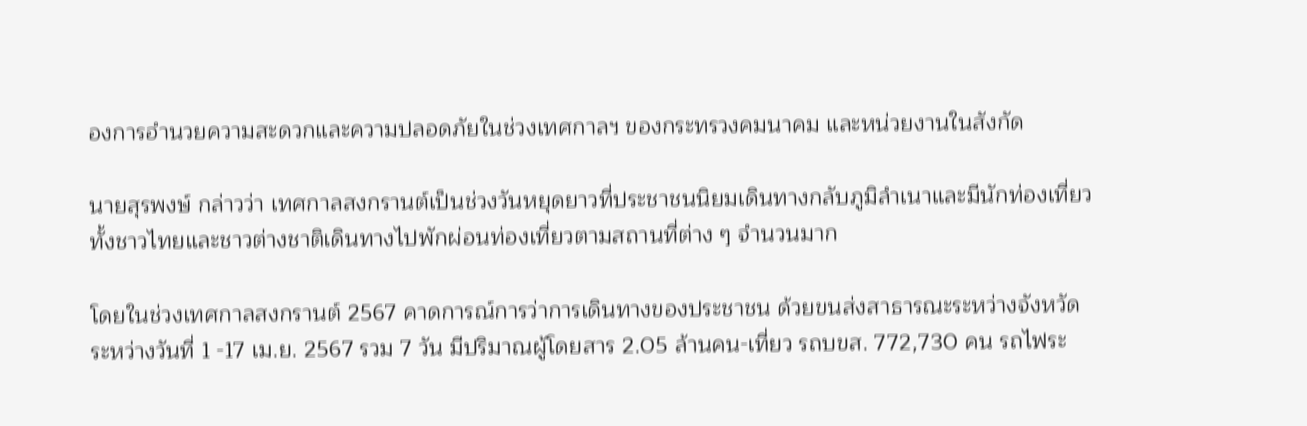องการอำนวยความสะดวกและความปลอดภัยในช่วงเทศกาลฯ ของกระทรวงคมนาคม และหน่วยงานในสังกัด

นายสุรพงษ์ กล่าวว่า เทศกาลสงกรานต์เป็นช่วงวันหยุดยาวที่ประชาชนนิยมเดินทางกลับภูมิลำเนาและมีนักท่องเที่ยวทั้งชาวไทยและชาวต่างชาติเดินทางไปพักผ่อนท่องเที่ยวตามสถานที่ต่าง ๆ จำนวนมาก

โดยในช่วงเทศกาลสงกรานต์ 2567 คาดการณ์การว่าการเดินทางของประชาชน ด้วยขนส่งสาธารณะระหว่างจังหวัด ระหว่างวันที่ 1 -17 เม.ย. 2567 รวม 7 วัน มีปริมาณผู้โดยสาร 2.05 ล้านคน-เที่ยว รถบขส. 772,730 คน รถไฟระ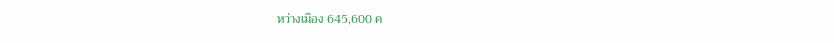หว่างเมือง 645,600 ค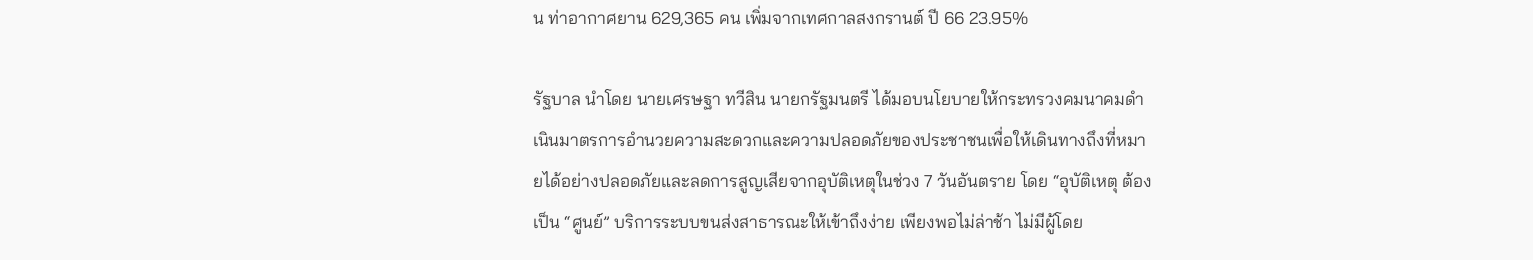น ท่าอากาศยาน 629,365 คน เพิ่มจากเทศกาลสงกรานต์ ปี 66 23.95%

รัฐบาล นำโดย นายเศรษฐา ทวีสิน นายกรัฐมนตรี ได้มอบนโยบายให้กระทรวงคมนาคมดำเนินมาตรการอำนวยความสะดวกและความปลอดภัยของประชาชนเพื่อให้เดินทางถึงที่หมายได้อย่างปลอดภัยและลดการสูญเสียจากอุบัติเหตุในช่วง 7 วันอันตราย โดย “อุบัติเหตุ ต้องเป็น “ศูนย์” บริการระบบขนส่งสาธารณะให้เข้าถึงง่าย เพียงพอไม่ล่าช้า ไม่มีผู้โดย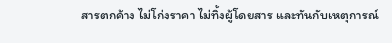สารตกค้าง ไม่โก่งราคา ไม่ทิ้งผู้โดยสาร และทันกับเหตุการณ์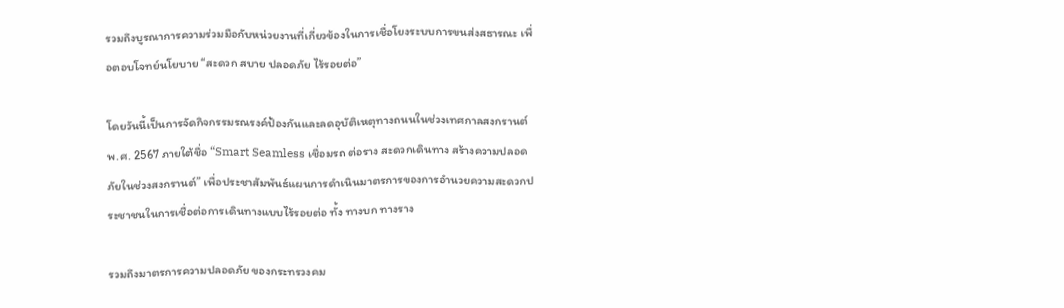รวมถึงบูรณาการความร่วมมือกับหน่วยงานที่เกี่ยวข้องในการเชื่อโยงระบบการขนส่งสธารณะ เพื่อตอบโจทย์นโยบาย “สะดวก สบาย ปลอดภัย ไร้รอยต่อ”

โดยวันนี้เป็นการจัดกิจกรรมรณรงค์ป้องกันและลดอุบัติเหตุทางถนนในช่วงเทศกาลสงกรานต์ พ.ศ. 2567 ภายใต้ชื่อ “Smart Seamless เชื่อมรถ ต่อราง สะดวกเดินทาง สร้างความปลอดภัยในช่วงสงกรานต์” เพื่อประชาสัมพันธ์แผนการดำเนินมาตรการของการอำนวยความสะดวกประชาชนในการเชื่อต่อการเดินทางแบบไร้รอยต่อ ทั้ง ทางบก ทางราง

รวมถึงมาตรการความปลอดภัย ของกระทรวงคม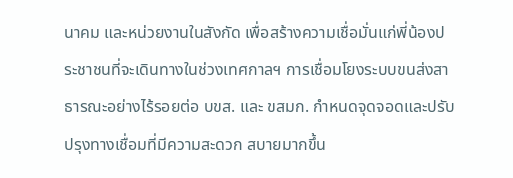นาคม และหน่วยงานในสังกัด เพื่อสร้างความเชื่อมั่นแก่พี่น้องประชาชนที่จะเดินทางในช่วงเทศกาลฯ การเชื่อมโยงระบบขนส่งสาธารณะอย่างไร้รอยต่อ บขส. และ ขสมก. กำหนดจุดจอดและปรับปรุงทางเชื่อมที่มีความสะดวก สบายมากขึ้น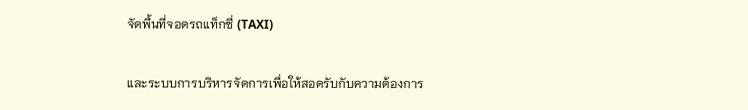จัดพื้นที่จอดรถแท็กซี่ (TAXI)

และระบบการบริหารจัดการเพื่อให้สอดรับกับความต้องการ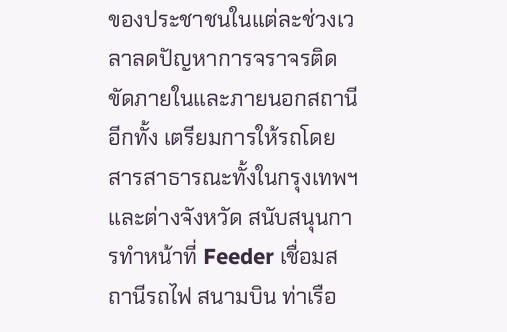ของประชาชนในแต่ละช่วงเวลาลดปัญหาการจราจรติดขัดภายในและภายนอกสถานี อีกทั้ง เตรียมการให้รถโดยสารสาธารณะทั้งในกรุงเทพฯ และต่างจังหวัด สนับสนุนการทำหน้าที่ Feeder เชื่อมสถานีรถไฟ สนามบิน ท่าเรือ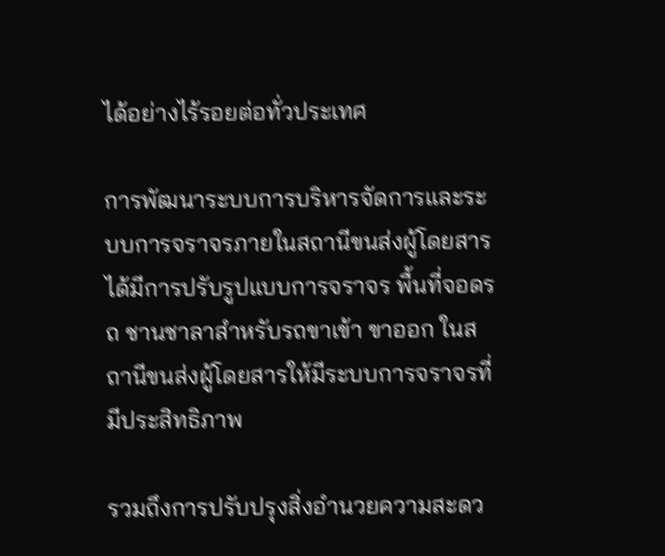ได้อย่างไร้รอยต่อทั่วประเทศ

การพัฒนาระบบการบริหารจัดการและระบบการจราจรภายในสถานีขนส่งผู้โดยสาร ได้มีการปรับรูปแบบการจราจร พื้นที่จอดรถ ชานชาลาสำหรับรถขาเข้า ขาออก ในสถานีขนส่งผู้โดยสารให้มีระบบการจราจรที่มีประสิทธิภาพ

รวมถึงการปรับปรุงสิ่งอำนวยความสะดว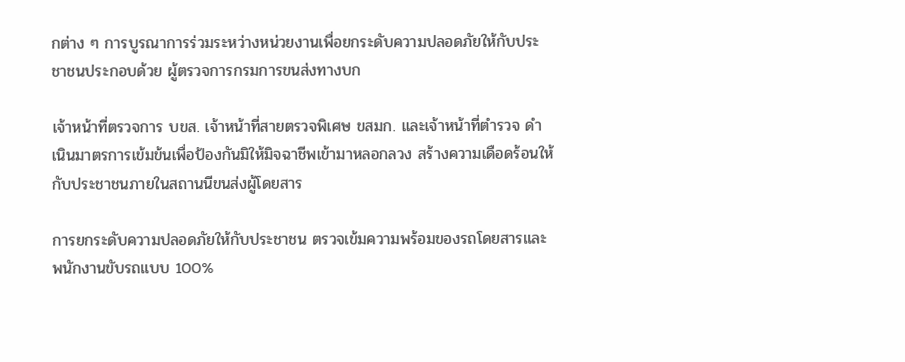กต่าง ๆ การบูรณาการร่วมระหว่างหน่วยงานเพื่อยกระดับความปลอดภัยให้กับประชาชนประกอบด้วย ผู้ตรวจการกรมการขนส่งทางบก

เจ้าหน้าที่ตรวจการ บขส. เจ้าหน้าที่สายตรวจพิเศษ ขสมก. และเจ้าหน้าที่ตำรวจ ดำเนินมาตรการเข้มข้นเพื่อป้องกันมิให้มิจฉาชีพเข้ามาหลอกลวง สร้างความเดือดร้อนให้กับประชาชนภายในสถานนีขนส่งผู้โดยสาร

การยกระดับความปลอดภัยให้กับประชาชน ตรวจเข้มความพร้อมของรถโดยสารและพนักงานขับรถแบบ 100%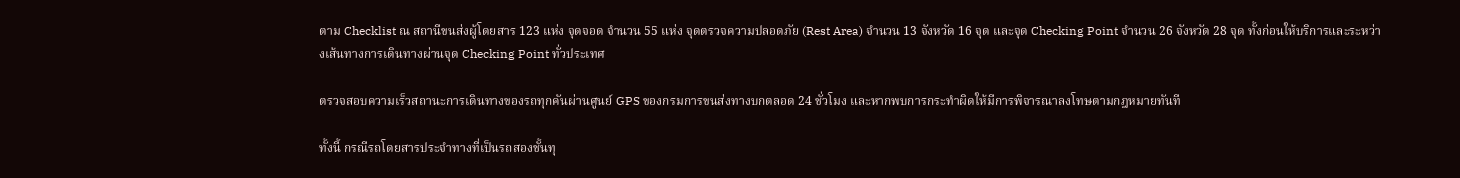ตาม Checklist ณ สถานีขนส่งผู้โดยสาร 123 แห่ง จุดจอด จำนวน 55 แห่ง จุดตรวจความปลอดภัย (Rest Area) จำนวน 13 จังหวัด 16 จุด และจุด Checking Point จำนวน 26 จังหวัด 28 จุด ทั้งก่อนให้บริการและระหว่างเส้นทางการเดินทางผ่านจุด Checking Point ทั่วประเทศ

ตรวจสอบความเร็วสถานะการเดินทางของรถทุกคันผ่านศูนย์ GPS ของกรมการขนส่งทางบกตลอด 24 ชั่วโมง และหากพบการกระทำผิดให้มีการพิจารณาลงโทษตามกฎหมายทันที

ทั้งนี้ กรณีรถโดยสารประจำทางที่เป็นรถสองชั้นทุ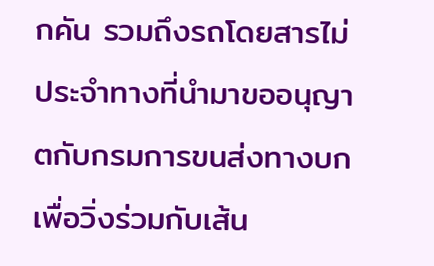กคัน รวมถึงรถโดยสารไม่ประจำทางที่นำมาขออนุญาตกับกรมการขนส่งทางบกเพื่อวิ่งร่วมกับเส้น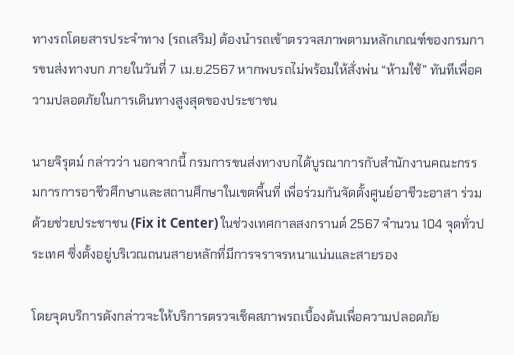ทางรถโดยสารประจำทาง (รถเสริม) ต้องนำรถเข้าตรวจสภาพตามหลักเกณฑ์ของกรมการขนส่งทางบก ภายในวันที่ 7 เม.ย.2567 หากพบรถไม่พร้อมให้สั่งพ่น “ห้ามใช้” ทันทีเพื่อความปลอดภัยในการเดินทางสูงสุดของประชาชน

นายจิรุตม์ กล่าวว่า นอกจากนี้ กรมการขนส่งทางบกได้บูรณาการกับสำนักงานคณะกรรมการการอาชีวศึกษาและสถานศึกษาในเขตพื้นที่ เพื่อร่วมกันจัดตั้งศูนย์อาชีวะอาสา ร่วมด้วยช่วยประชาชน (Fix it Center) ในช่วงเทศกาลสงกรานต์ 2567 จำนวน 104 จุดทั่วประเทศ ซึ่งตั้งอยู่บริเวณถนนสายหลักที่มีการจราจรหนาแน่นและสายรอง

โดยจุดบริการดังกล่าวจะให้บริการตรวจเช็คสภาพรถเบื้องต้นเพื่อความปลอดภัย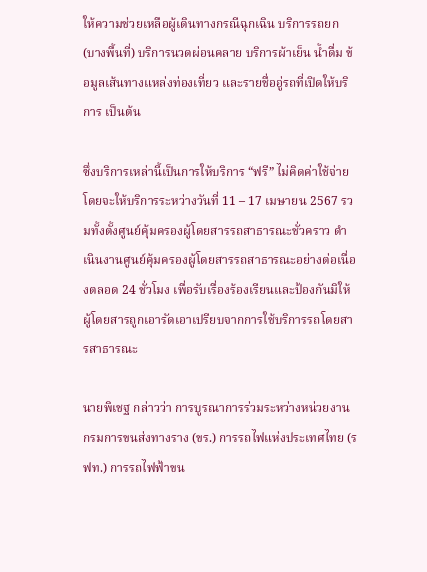ให้ความช่วยเหลือผู้เดินทางกรณีฉุกเฉิน บริการรถยก (บางพื้นที่) บริการนวดผ่อนคลาย บริการผ้าเย็น น้ำดื่ม ข้อมูลเส้นทางแหล่งท่องเที่ยว และรายชื่ออู่รถที่เปิดให้บริการ เป็นต้น

ซึ่งบริการเหล่านี้เป็นการให้บริการ “ฟรี” ไม่คิดค่าใช้จ่าย โดยจะให้บริการระหว่างวันที่ 11 – 17 เมษายน 2567 รวมทั้งตั้งศูนย์คุ้มครองผู้โดยสารรถสาธารณะชั่วคราว ดำเนินงานศูนย์คุ้มครองผู้โดยสารรถสาธารณะอย่างต่อเนื่องตลอด 24 ชั่วโมง เพื่อรับเรื่องร้องเรียนและป้องกันมิให้ผู้โดยสารถูกเอารัดเอาเปรียบจากการใช้บริการรถโดยสารสาธารณะ

นายพิเชฐ กล่าวว่า การบูรณาการร่วมระหว่างหน่วยงาน กรมการขนส่งทางราง (ขร.) การรถไฟแห่งประเทศไทย (รฟท.) การรถไฟฟ้าขน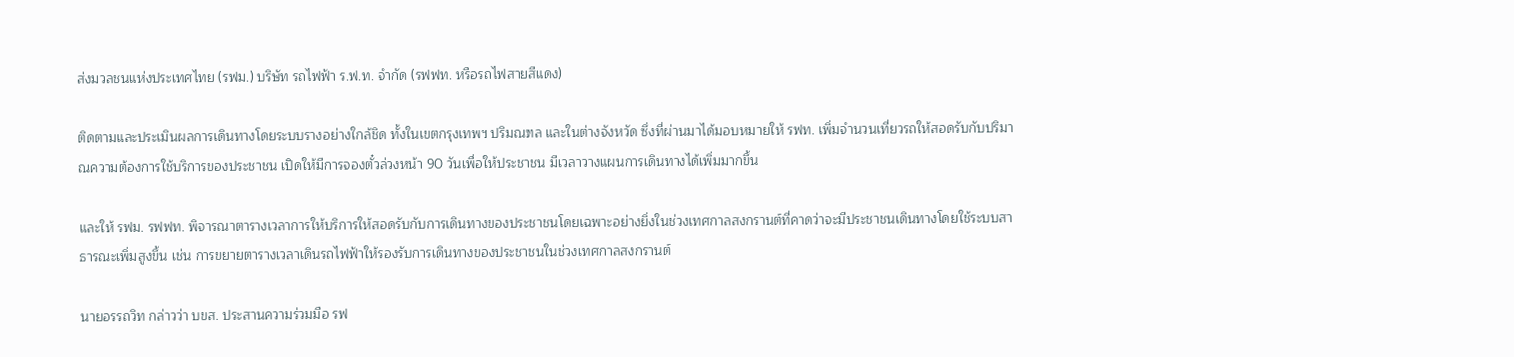ส่งมวลชนแห่งประเทศไทย (รฟม.) บริษัท รถไฟฟ้า ร.ฟ.ท. จำกัด (รฟฟท. หรือรถไฟสายสีแดง)

ติดตามและประเมินผลการเดินทางโดยระบบรางอย่างใกล้ชิด ทั้งในเขตกรุงเทพฯ ปริมณฑล และในต่างจังหวัด ซึ่งที่ผ่านมาได้มอบหมายให้ รฟท. เพิ่มจำนวนเที่ยวรถให้สอดรับกับปริมาณความต้องการใช้บริการของประชาชน เปิดให้มีการจองตั๋วล่วงหน้า 90 วันเพื่อให้ประชาชน มีเวลาวางแผนการเดินทางได้เพิ่มมากขึ้น

และให้ รฟม. รฟฟท. พิจารณาตารางเวลาการให้บริการให้สอดรับกับการเดินทางของประชาชนโดยเฉพาะอย่างยิ่งในช่วงเทศกาลสงกรานต์ที่คาดว่าจะมีประชาชนเดินทางโดยใช้ระบบสาธารณะเพิ่มสูงขึ้น เช่น การขยายตารางเวลาเดินรถไฟฟ้าให้รองรับการเดินทางของประชาชนในช่วงเทศกาลสงกรานต์

นายอรรถวิท กล่าวว่า บขส. ประสานความร่วมมือ รฟ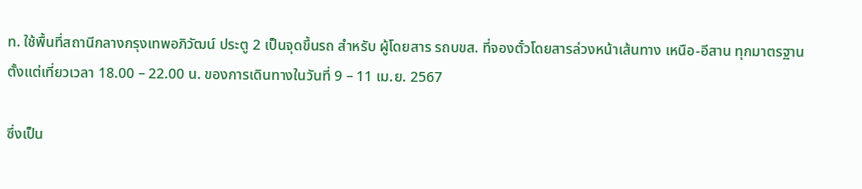ท. ใช้พื้นที่สถานีกลางกรุงเทพอภิวัฒน์ ประตู 2 เป็นจุดขึ้นรถ สำหรับ ผู้โดยสาร รถบขส. ที่จองตั๋วโดยสารล่วงหน้าเส้นทาง เหนือ-อีสาน ทุกมาตรฐาน ตั้งแต่เที่ยวเวลา 18.00 – 22.00 น. ของการเดินทางในวันที่ 9 – 11 เม.ย. 2567

ซึ่งเป็น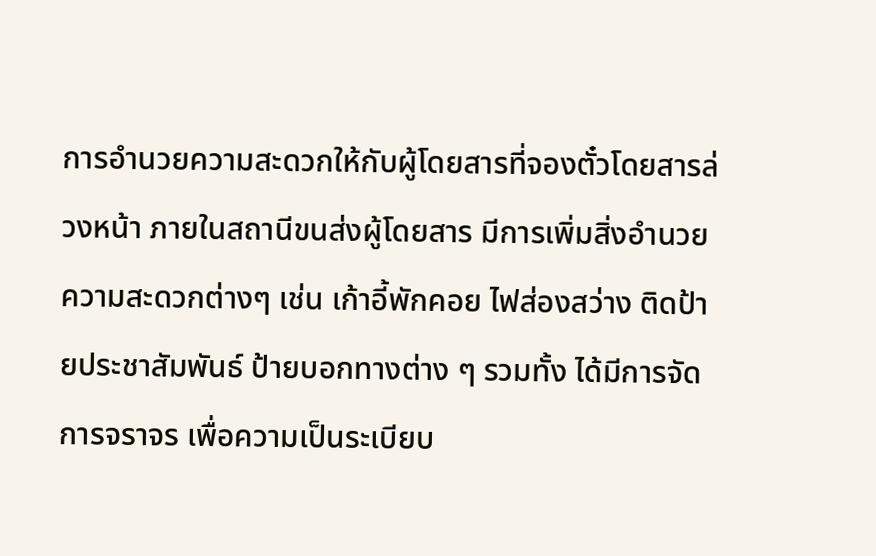การอำนวยความสะดวกให้กับผู้โดยสารที่จองตั๋วโดยสารล่วงหน้า ภายในสถานีขนส่งผู้โดยสาร มีการเพิ่มสิ่งอำนวยความสะดวกต่างๆ เช่น เก้าอี้พักคอย ไฟส่องสว่าง ติดป้ายประชาสัมพันธ์ ป้ายบอกทางต่าง ๆ รวมทั้ง ได้มีการจัดการจราจร เพื่อความเป็นระเบียบ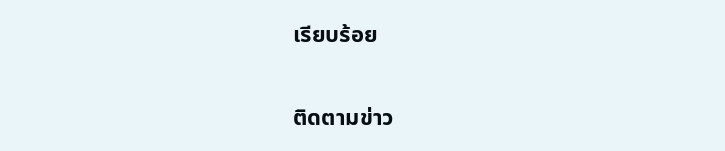เรียบร้อย

ติดตามข่าว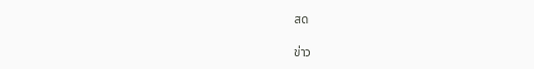สด

ข่าว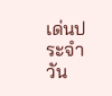เด่นประจำวัน